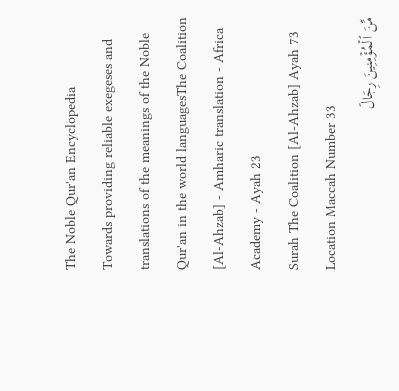The Noble Qur'an Encyclopedia
Towards providing reliable exegeses and translations of the meanings of the Noble Qur'an in the world languagesThe Coalition [Al-Ahzab] - Amharic translation - Africa Academy - Ayah 23
Surah The Coalition [Al-Ahzab] Ayah 73 Location Maccah Number 33
مِّنَ ٱلۡمُؤۡمِنِينَ رِجَالٞ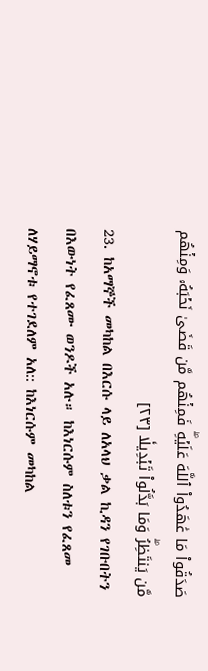صَدَقُواْ مَا عَٰهَدُواْ ٱللَّهَ عَلَيۡهِۖ فَمِنۡهُم مَّن قَضَىٰ نَحۡبَهُۥ وَمِنۡهُم مَّن يَنتَظِرُۖ وَمَا بَدَّلُواْ تَبۡدِيلٗا [٢٣]
23. ከአማኞች መካከል በእርሱ ላይ ለአላህ ቃል ኪዳን የገቡበትን በእውነት የፈጸሙ ወንዶች አሉ። ከእነርሱም ስለቱን የፈጸመ ለሃይማኖቱ የተገደለም አለ:: ከእነርሱም መካከል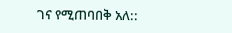ገና የሚጠባበቅ አለ::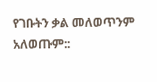የገቡትን ቃል መለወጥንም አለወጡም::